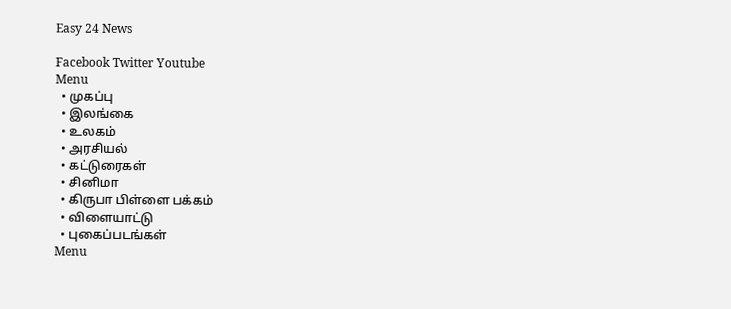Easy 24 News

Facebook Twitter Youtube
Menu
  • முகப்பு
  • இலங்கை
  • உலகம்
  • அரசியல்
  • கட்டுரைகள்
  • சினிமா
  • கிருபா பிள்ளை பக்கம்
  • விளையாட்டு
  • புகைப்படங்கள்
Menu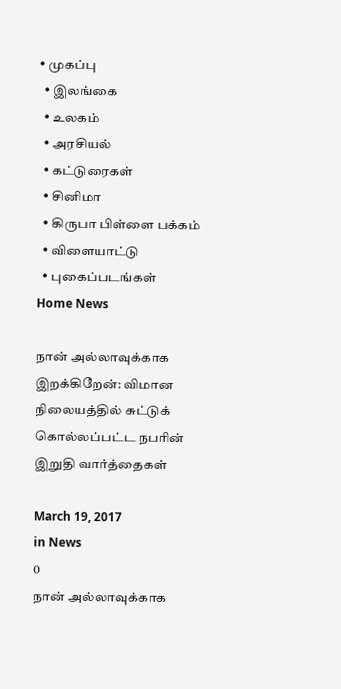• முகப்பு
  • இலங்கை
  • உலகம்
  • அரசியல்
  • கட்டுரைகள்
  • சினிமா
  • கிருபா பிள்ளை பக்கம்
  • விளையாட்டு
  • புகைப்படங்கள்
Home News

நான் அல்லாவுக்காக இறக்கிறேன்: விமான நிலையத்தில் சுட்டுக் கொல்லப்பட்ட நபரின் இறுதி வார்த்தைகள்

March 19, 2017
in News
0
நான் அல்லாவுக்காக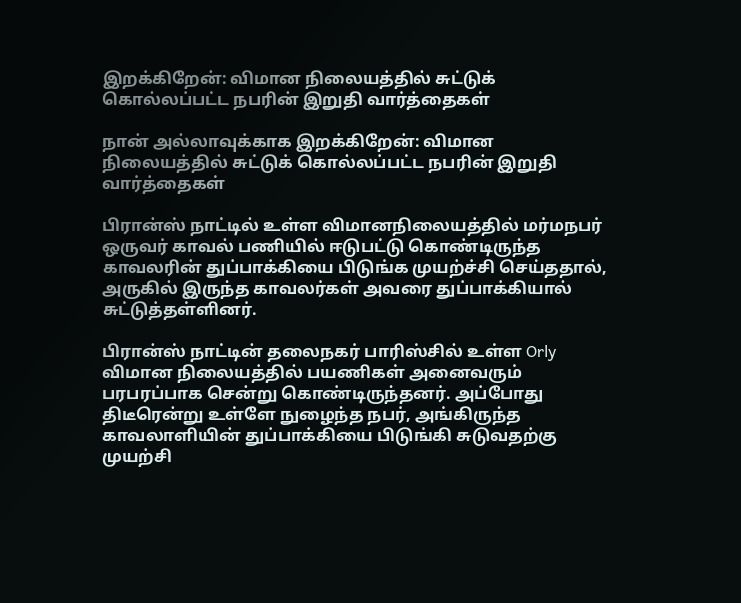இறக்கிறேன்: விமான நிலையத்தில் சுட்டுக் கொல்லப்பட்ட நபரின் இறுதி வார்த்தைகள்

நான் அல்லாவுக்காக இறக்கிறேன்: விமான நிலையத்தில் சுட்டுக் கொல்லப்பட்ட நபரின் இறுதி வார்த்தைகள்

பிரான்ஸ் நாட்டில் உள்ள விமானநிலையத்தில் மர்மநபர் ஒருவர் காவல் பணியில் ஈடுபட்டு கொண்டிருந்த காவலரின் துப்பாக்கியை பிடுங்க முயற்ச்சி செய்ததால், அருகில் இருந்த காவலர்கள் அவரை துப்பாக்கியால் சுட்டுத்தள்ளினர்.

பிரான்ஸ் நாட்டின் தலைநகர் பாரிஸ்சில் உள்ள Orly விமான நிலையத்தில் பயணிகள் அனைவரும் பரபரப்பாக சென்று கொண்டிருந்தனர். அப்போது திடீரென்று உள்ளே நுழைந்த நபர், அங்கிருந்த காவலாளியின் துப்பாக்கியை பிடுங்கி சுடுவதற்கு முயற்சி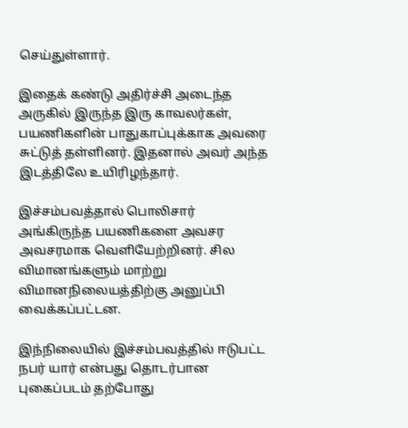செய்துள்ளார்.

இதைக் கண்டு அதிர்ச்சி அடைந்த அருகில் இருந்த இரு காவலர்கள், பயணிகளின் பாதுகாப்புக்காக அவரை சுட்டுத் தள்ளினர். இதனால் அவர் அந்த இடத்திலே உயிரிழந்தார்.

இச்சம்பவத்தால் பொலிசார் அங்கிருந்த பயணிகளை அவசர அவசரமாக வெளியேற்றினர். சில விமானங்களும் மாற்று விமானநிலையத்திற்கு அனுப்பி வைக்கப்பட்டன.

இந்நிலையில் இச்சம்பவத்தில் ஈடுபட்ட நபர் யார் என்பது தொடர்பான புகைப்படம் தற்போது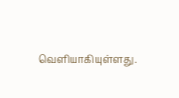வெளியாகியுள்ளது.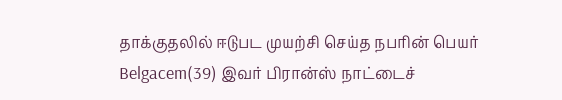தாக்குதலில் ஈடுபட முயற்சி செய்த நபரின் பெயர் Belgacem(39) இவர் பிரான்ஸ் நாட்டைச்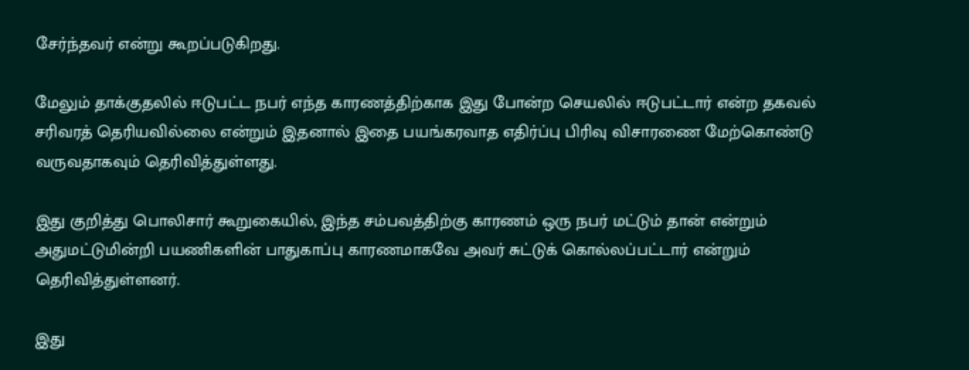சேர்ந்தவர் என்று கூறப்படுகிறது.

மேலும் தாக்குதலில் ஈடுபட்ட நபர் எந்த காரணத்திற்காக இது போன்ற செயலில் ஈடுபட்டார் என்ற தகவல் சரிவரத் தெரியவில்லை என்றும் இதனால் இதை பயங்கரவாத எதிர்ப்பு பிரிவு விசாரணை மேற்கொண்டு வருவதாகவும் தெரிவித்துள்ளது.

இது குறித்து பொலிசார் கூறுகையில், இந்த சம்பவத்திற்கு காரணம் ஒரு நபர் மட்டும் தான் என்றும் அதுமட்டுமின்றி பயணிகளின் பாதுகாப்பு காரணமாகவே அவர் சுட்டுக் கொல்லப்பட்டார் என்றும் தெரிவித்துள்ளனர்.

இது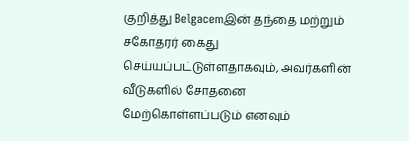குறித்து Belgacemஇன் தந்தை மற்றும் சகோதரர் கைது செய்யப்பட்டுள்ளதாகவும், அவர்களின் வீடுகளில் சோதனை மேற்கொள்ளப்படும் எனவும்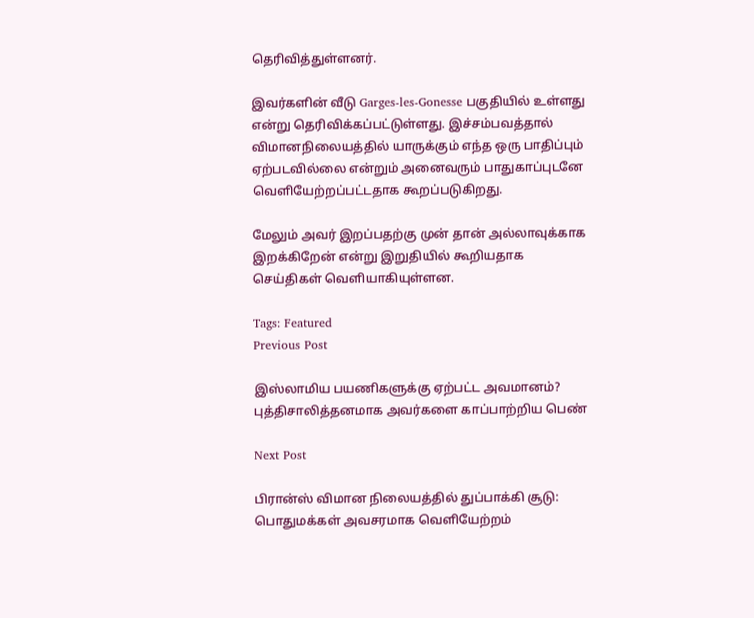தெரிவித்துள்ளனர்.

இவர்களின் வீடு Garges-les-Gonesse பகுதியில் உள்ளது என்று தெரிவிக்கப்பட்டுள்ளது. இச்சம்பவத்தால் விமானநிலையத்தில் யாருக்கும் எந்த ஒரு பாதிப்பும் ஏற்படவில்லை என்றும் அனைவரும் பாதுகாப்புடனே வெளியேற்றப்பட்டதாக கூறப்படுகிறது.

மேலும் அவர் இறப்பதற்கு முன் தான் அல்லாவுக்காக இறக்கிறேன் என்று இறுதியில் கூறியதாக செய்திகள் வெளியாகியுள்ளன.

Tags: Featured
Previous Post

இஸ்லாமிய பயணிகளுக்கு ஏற்பட்ட அவமானம்? புத்திசாலித்தனமாக அவர்களை காப்பாற்றிய பெண்

Next Post

பிரான்ஸ் விமான நிலையத்தில் துப்பாக்கி சூடு: பொதுமக்கள் அவசரமாக வெளியேற்றம்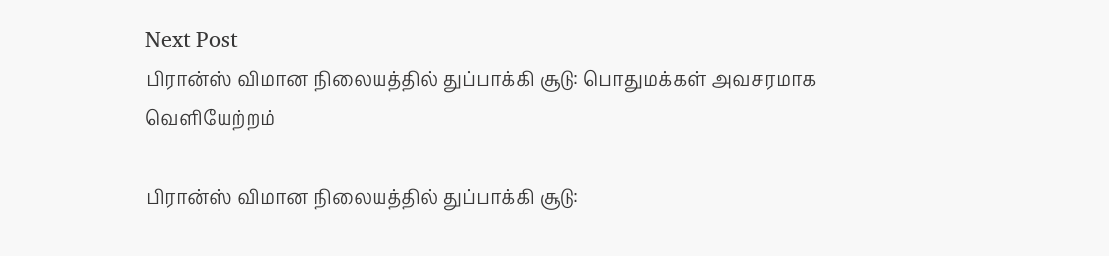Next Post
பிரான்ஸ் விமான நிலையத்தில் துப்பாக்கி சூடு: பொதுமக்கள் அவசரமாக வெளியேற்றம்

பிரான்ஸ் விமான நிலையத்தில் துப்பாக்கி சூடு: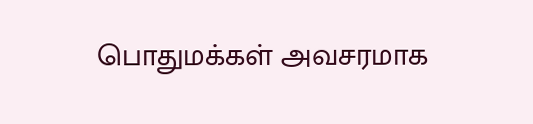பொதுமக்கள் அவசரமாக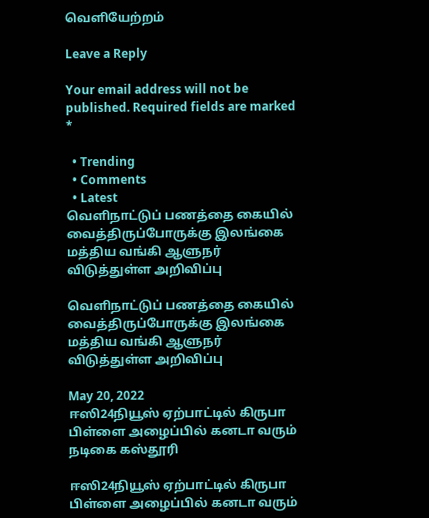வெளியேற்றம்

Leave a Reply

Your email address will not be published. Required fields are marked *

  • Trending
  • Comments
  • Latest
வெளிநாட்டுப் பணத்தை கையில் வைத்திருப்போருக்கு இலங்கை மத்திய வங்கி ஆளுநர் விடுத்துள்ள அறிவிப்பு

வெளிநாட்டுப் பணத்தை கையில் வைத்திருப்போருக்கு இலங்கை மத்திய வங்கி ஆளுநர் விடுத்துள்ள அறிவிப்பு

May 20, 2022
ஈஸி24நியூஸ் ஏற்பாட்டில் கிருபா பிள்ளை அழைப்பில் கனடா வரும் நடிகை கஸ்தூரி

ஈஸி24நியூஸ் ஏற்பாட்டில் கிருபா பிள்ளை அழைப்பில் கனடா வரும்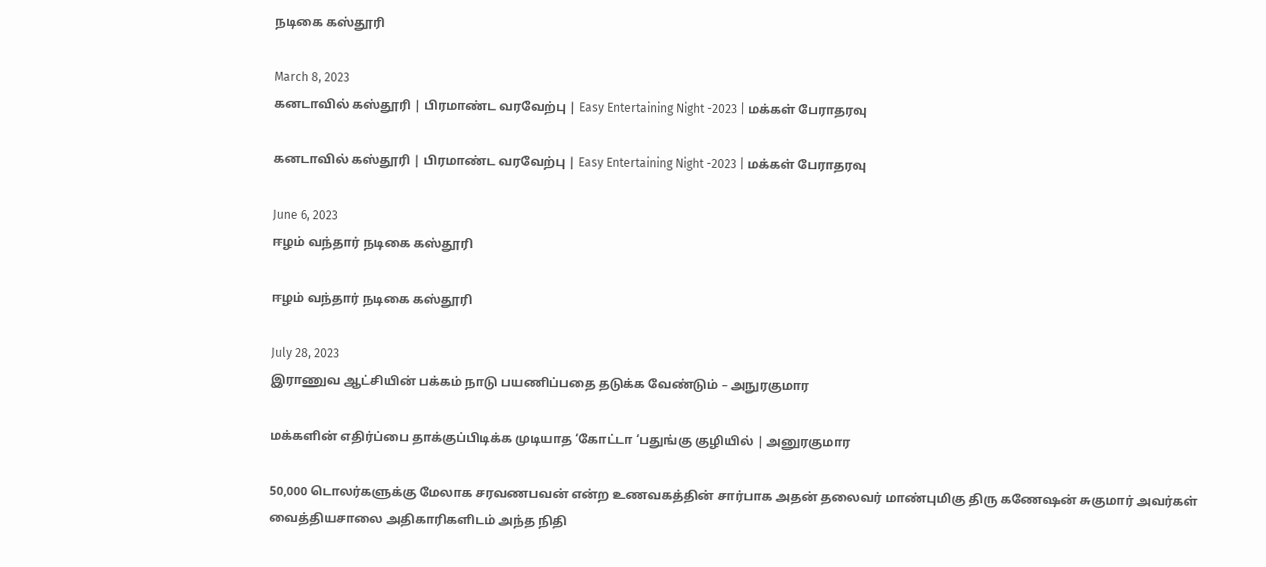நடிகை கஸ்தூரி

March 8, 2023
கனடாவில் கஸ்தூரி | பிரமாண்ட வரவேற்பு | Easy Entertaining Night -2023 | மக்கள் பேராதரவு

கனடாவில் கஸ்தூரி | பிரமாண்ட வரவேற்பு | Easy Entertaining Night -2023 | மக்கள் பேராதரவு

June 6, 2023
ஈழம் வந்தார் நடிகை கஸ்தூரி

ஈழம் வந்தார் நடிகை கஸ்தூரி

July 28, 2023
இராணுவ ஆட்சியின் பக்கம் நாடு பயணிப்பதை தடுக்க வேண்டும் – அநுரகுமார

மக்களின் எதிர்ப்பை தாக்குப்பிடிக்க முடியாத ‘கோட்டா ‘பதுங்கு குழியில் | அனுரகுமார

50,000 டொலர்களுக்கு மேலாக சரவணபவன் என்ற உணவகத்தின் சார்பாக அதன் தலைவர் மாண்புமிகு திரு கணேஷன் சுகுமார் அவர்கள் வைத்தியசாலை அதிகாரிகளிடம் அந்த நிதி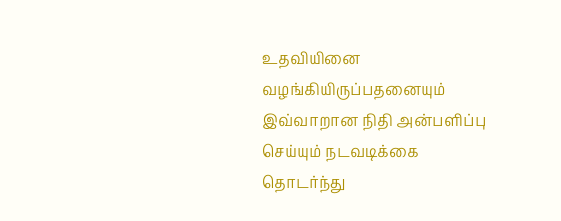உதவியினை வழங்கியிருப்பதனையும் இவ்வாறான நிதி அன்பளிப்பு செய்யும் நடவடிக்கை தொடர்ந்து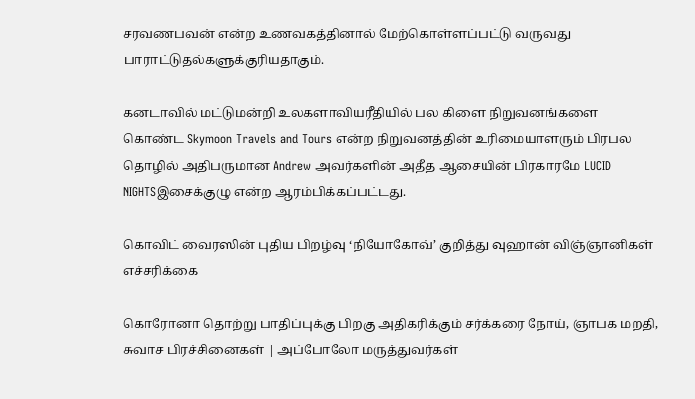சரவணபவன் என்ற உணவகத்தினால் மேற்கொள்ளப்பட்டு வருவது பாராட்டுதல்களுக்குரியதாகும்.

கனடாவில் மட்டுமன்றி உலகளாவியரீதியில் பல கிளை நிறுவனங்களை கொண்ட Skymoon Travels and Tours என்ற நிறுவனத்தின் உரிமையாளரும் பிரபல தொழில் அதிபருமான Andrew அவர்களின் அதீத ஆசையின் பிரகாரமே LUCID NIGHTSஇசைக்குழு என்ற ஆரம்பிக்கப்பட்டது.

கொவிட் வைரஸின் புதிய பிறழ்வு ‘நியோகோவ்’ குறித்து வுஹான் விஞ்ஞானிகள் எச்சரிக்கை

கொரோனா தொற்று பாதிப்புக்கு பிறகு அதிகரிக்கும் சர்க்கரை நோய், ஞாபக மறதி, சுவாச பிரச்சினைகள் | அப்போலோ மருத்துவர்கள்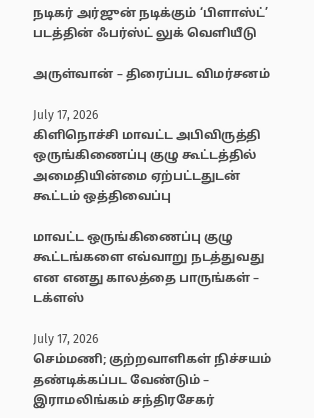நடிகர் அர்ஜுன் நடிக்கும் ‘பிளாஸ்ட்’ படத்தின் ஃபர்ஸ்ட் லுக் வெளியீடு

அருள்வான் – திரைப்பட விமர்சனம்

July 17, 2026
கிளிநொச்சி மாவட்ட அபிவிருத்தி ஒருங்கிணைப்பு குழு கூட்டத்தில் அமைதியின்மை ஏற்பட்டதுடன் கூட்டம் ஒத்திவைப்பு

மாவட்ட ஒருங்கிணைப்பு குழு கூட்டங்களை எவ்வாறு நடத்துவது என எனது காலத்தை பாருங்கள் – டக்ளஸ்

July 17, 2026
செம்மணி; குற்றவாளிகள் நிச்சயம் தண்டிக்கப்பட வேண்டும் – இராமலிங்கம் சந்திரசேகர்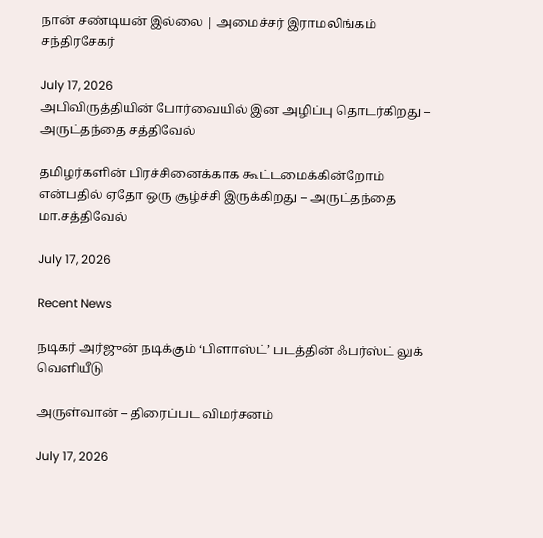நான் சண்டியன் இல்லை | அமைச்சர் இராமலிங்கம் சந்திரசேகர்

July 17, 2026
அபிவிருத்தியின் போர்வையில் இன அழிப்பு தொடர்கிறது – அருட்தந்தை சத்திவேல்

தமிழர்களின் பிரச்சினைக்காக கூட்டமைக்கின்றோம் என்பதில் ஏதோ ஒரு சூழ்ச்சி இருக்கிறது – அருட்தந்தை மா.சத்திவேல்

July 17, 2026

Recent News

நடிகர் அர்ஜுன் நடிக்கும் ‘பிளாஸ்ட்’ படத்தின் ஃபர்ஸ்ட் லுக் வெளியீடு

அருள்வான் – திரைப்பட விமர்சனம்

July 17, 2026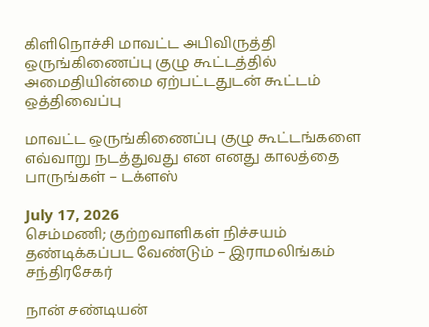கிளிநொச்சி மாவட்ட அபிவிருத்தி ஒருங்கிணைப்பு குழு கூட்டத்தில் அமைதியின்மை ஏற்பட்டதுடன் கூட்டம் ஒத்திவைப்பு

மாவட்ட ஒருங்கிணைப்பு குழு கூட்டங்களை எவ்வாறு நடத்துவது என எனது காலத்தை பாருங்கள் – டக்ளஸ்

July 17, 2026
செம்மணி; குற்றவாளிகள் நிச்சயம் தண்டிக்கப்பட வேண்டும் – இராமலிங்கம் சந்திரசேகர்

நான் சண்டியன்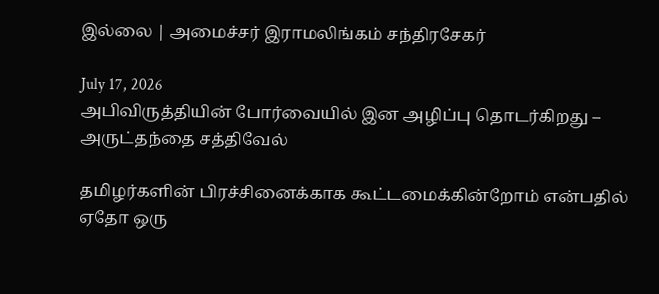இல்லை | அமைச்சர் இராமலிங்கம் சந்திரசேகர்

July 17, 2026
அபிவிருத்தியின் போர்வையில் இன அழிப்பு தொடர்கிறது – அருட்தந்தை சத்திவேல்

தமிழர்களின் பிரச்சினைக்காக கூட்டமைக்கின்றோம் என்பதில் ஏதோ ஒரு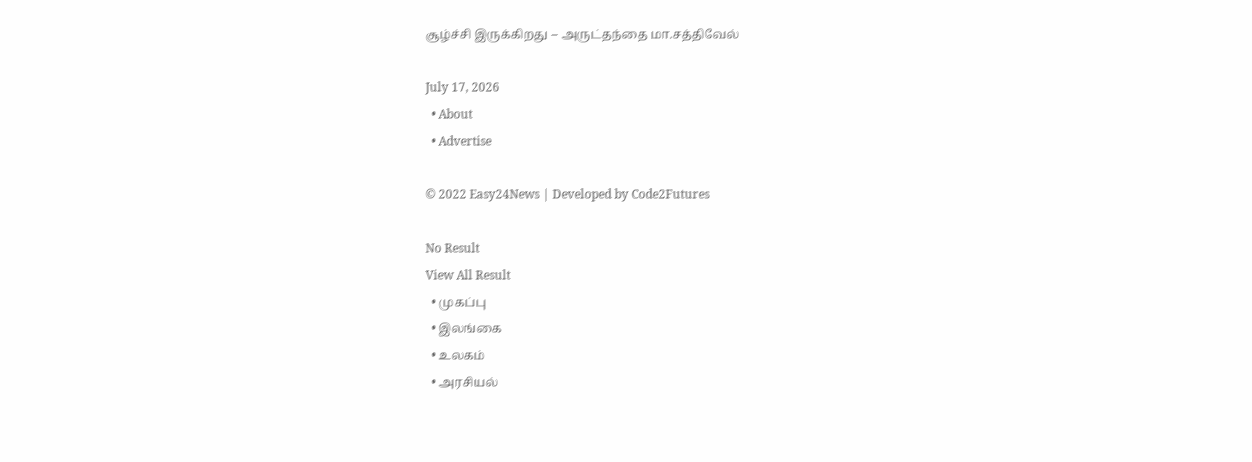சூழ்ச்சி இருக்கிறது – அருட்தந்தை மா.சத்திவேல்

July 17, 2026
  • About
  • Advertise

© 2022 Easy24News | Developed by Code2Futures

No Result
View All Result
  • முகப்பு
  • இலங்கை
  • உலகம்
  • அரசியல்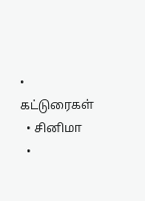• கட்டுரைகள்
  • சினிமா
  •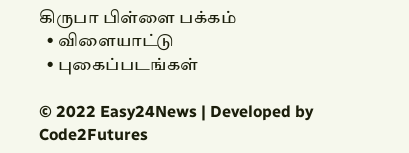கிருபா பிள்ளை பக்கம்
  • விளையாட்டு
  • புகைப்படங்கள்

© 2022 Easy24News | Developed by Code2Futures